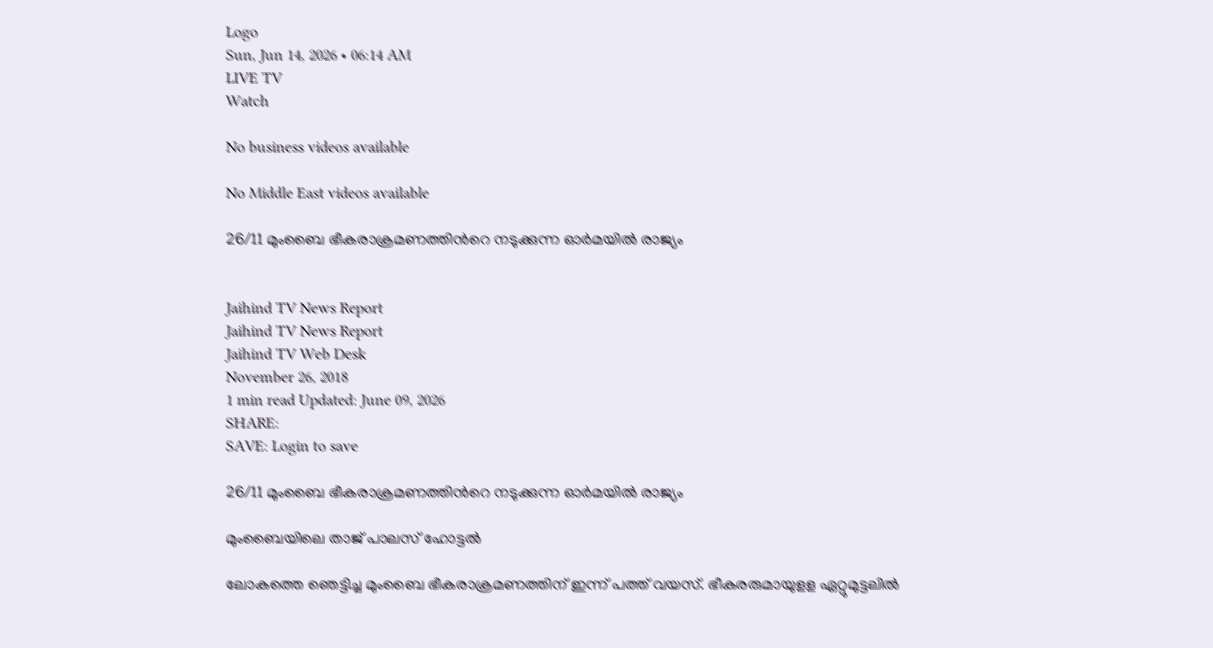Logo
Sun, Jun 14, 2026 • 06:14 AM
LIVE TV
Watch

No business videos available

No Middle East videos available

26/11 മുംബൈ ഭീകരാക്രമണത്തിന്‍റെ നടുക്കുന്ന ഓര്‍മയില്‍ രാജ്യം


Jaihind TV News Report
Jaihind TV News Report
Jaihind TV Web Desk
November 26, 2018
1 min read Updated: June 09, 2026
SHARE:
SAVE: Login to save

26/11 മുംബൈ ഭീകരാക്രമണത്തിന്‍റെ നടുക്കുന്ന ഓര്‍മയില്‍ രാജ്യം

മുംബൈയിലെ താജ് പാലസ് ഹോട്ടല്‍

ലോകത്തെ ഞെട്ടിച്ച മുംബൈ ഭീകരാക്രമണത്തിന് ഇന്ന് പത്ത് വയസ്. ഭീകരരുമായുളള ഏറ്റുമുട്ടലിൽ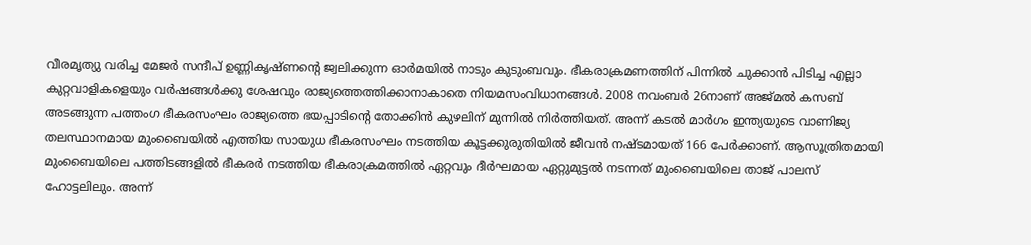വീരമൃത്യു വരിച്ച മേജർ സന്ദീപ് ഉണ്ണികൃഷ്ണന്‍റെ ജ്വലിക്കുന്ന ഓർമയിൽ നാടും കുടുംബവും. ഭീകരാക്രമണത്തിന് പിന്നിൽ ചുക്കാൻ പിടിച്ച എല്ലാ കുറ്റവാളികളെയും വർഷങ്ങൾക്കു ശേഷവും രാജ്യത്തെത്തിക്കാനാകാതെ നിയമസംവിധാനങ്ങൾ. 2008 നവംബർ 26നാണ് അജ്മൽ കസബ് അടങ്ങുന്ന പത്തംഗ ഭീകരസംഘം രാജ്യത്തെ ഭയപ്പാടിന്‍റെ തോക്കിൻ കുഴലിന് മുന്നിൽ നിർത്തിയത്. അന്ന് കടൽ മാർഗം ഇന്ത്യയുടെ വാണിജ്യ തലസ്ഥാനമായ മുംബൈയിൽ എത്തിയ സായുധ ഭീകരസംഘം നടത്തിയ കൂട്ടക്കുരുതിയിൽ ജീവൻ നഷ്ടമായത് 166 പേർക്കാണ്. ആസൂത്രിതമായി മുംബൈയിലെ പത്തിടങ്ങളിൽ ഭീകരർ നടത്തിയ ഭീകരാക്രമത്തിൽ ഏറ്റവും ദീർഘമായ ഏറ്റുമുട്ടൽ നടന്നത് മുംബൈയിലെ താജ് പാലസ് ഹോട്ടലിലും. അന്ന്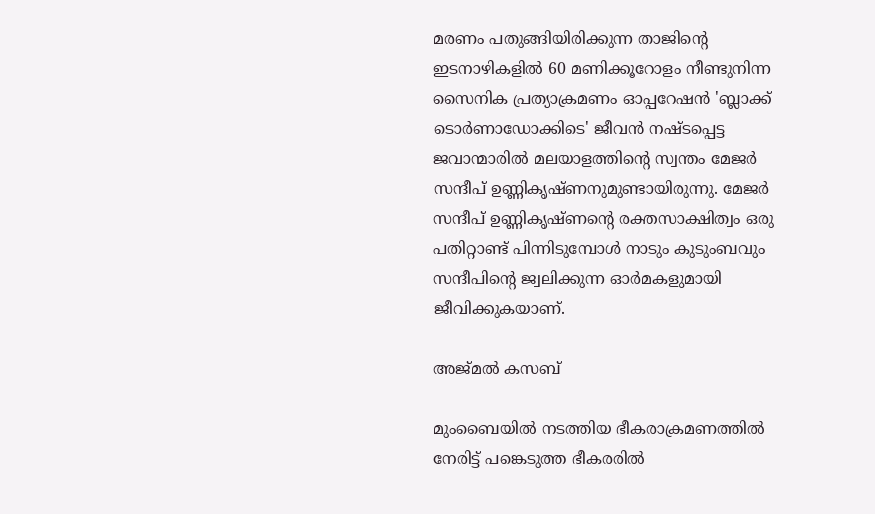മരണം പതുങ്ങിയിരിക്കുന്ന താജിന്‍റെ ഇടനാഴികളിൽ 60 മണിക്കൂറോളം നീണ്ടുനിന്ന സൈനിക പ്രത്യാക്രമണം ഓപ്പറേഷൻ 'ബ്ലാക്ക് ടൊർണാഡോക്കിടെ' ജീവൻ നഷ്ടപ്പെട്ട ജവാന്മാരിൽ മലയാളത്തിന്‍റെ സ്വന്തം മേജർ സന്ദീപ് ഉണ്ണികൃഷ്ണനുമുണ്ടായിരുന്നു. മേജർ സന്ദീപ് ഉണ്ണികൃഷ്ണന്‍റെ രക്തസാക്ഷിത്വം ഒരു പതിറ്റാണ്ട് പിന്നിടുമ്പോൾ നാടും കുടുംബവും സന്ദീപിന്‍റെ ജ്വലിക്കുന്ന ഓർമകളുമായി ജീവിക്കുകയാണ്.

അജ്മല്‍ കസബ്

മുംബൈയിൽ നടത്തിയ ഭീകരാക്രമണത്തിൽ നേരിട്ട് പങ്കെടുത്ത ഭീകരരിൽ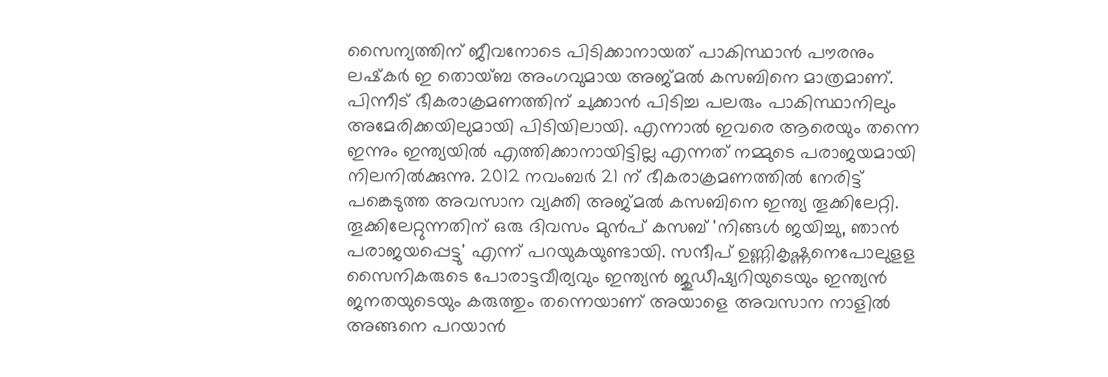സൈന്യത്തിന് ജീവനോടെ പിടിക്കാനായത് പാകിസ്ഥാൻ പൗരനും ലഷ്‌കർ ഇ തൊയ്ബ അംഗവുമായ അജ്മൽ കസബിനെ മാത്രമാണ്. പിന്നീട് ഭീകരാക്രമണത്തിന് ചുക്കാൻ പിടിച്ച പലരും പാകിസ്ഥാനിലും അമേരിക്കയിലുമായി പിടിയിലായി. എന്നാൽ ഇവരെ ആരെയും തന്നെ ഇന്നും ഇന്ത്യയിൽ എത്തിക്കാനായിട്ടില്ല എന്നത് നമ്മുടെ പരാജയമായി നിലനിൽക്കുന്നു. 2012 നവംബർ 21 ന് ഭീകരാക്രമണത്തിൽ നേരിട്ട് പങ്കെടുത്ത അവസാന വ്യക്തി അജ്മൽ കസബിനെ ഇന്ത്യ തൂക്കിലേറ്റി. തൂക്കിലേറ്റുന്നതിന് ഒരു ദിവസം മുൻപ് കസബ് 'നിങ്ങൾ ജയിച്ചു, ഞാൻ പരാജയപ്പെട്ടു' എന്ന് പറയുകയുണ്ടായി. സന്ദീപ് ഉണ്ണികൃഷ്ണനെപോലുളള സൈനികരുടെ പോരാട്ടവീര്യവും ഇന്ത്യൻ ജുഡീഷ്യറിയുടെയും ഇന്ത്യൻ ജനതയുടെയും കരുത്തും തന്നെയാണ് അയാളെ അവസാന നാളിൽ അങ്ങനെ പറയാൻ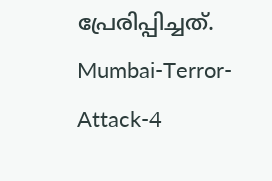പ്രേരിപ്പിച്ചത്. Mumbai-Terror-Attack-4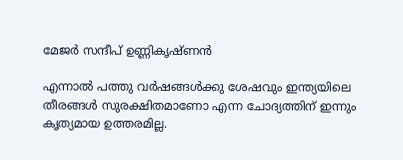മേജര്‍ സന്ദീപ് ഉണ്ണികൃഷ്ണന്‍

എന്നാൽ പത്തു വർഷങ്ങൾക്കു ശേഷവും ഇന്ത്യയിലെ തീരങ്ങൾ സുരക്ഷിതമാണോ എന്ന ചോദ്യത്തിന് ഇന്നും കൃത്യമായ ഉത്തരമില്ല.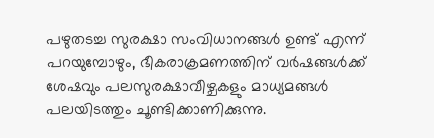പഴുതടച്ച സുരക്ഷാ സംവിധാനങ്ങൾ ഉണ്ട് എന്ന് പറയുമ്പോഴും, ഭീകരാക്രമണത്തിന് വർഷങ്ങൾക്ക് ശേഷവും പലസുരക്ഷാവീഴ്ചകളും മാധ്യമങ്ങൾ പലയിടത്തും ചൂണ്ടിക്കാണിക്കുന്നു.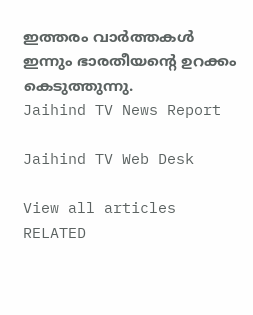ഇത്തരം വാർത്തകൾ ഇന്നും ഭാരതീയന്‍റെ ഉറക്കം കെടുത്തുന്നു.
Jaihind TV News Report

Jaihind TV Web Desk

View all articles
RELATED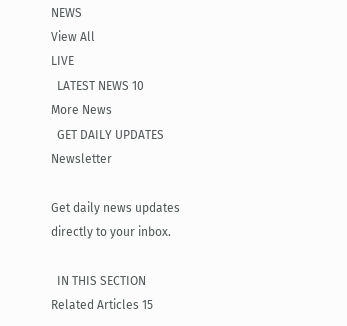NEWS
View All
LIVE
  LATEST NEWS 10
More News
  GET DAILY UPDATES
Newsletter

Get daily news updates directly to your inbox.

  IN THIS SECTION
Related Articles 15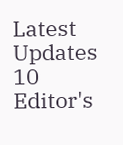Latest Updates 10
Editor's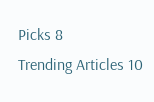Picks 8
Trending Articles 10